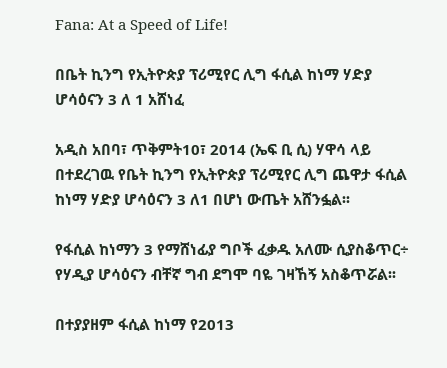Fana: At a Speed of Life!

በቤት ኪንግ የኢትዮጵያ ፕሪሚየር ሊግ ፋሲል ከነማ ሃድያ ሆሳዕናን 3 ለ 1 አሸነፈ

አዲስ አበባ፣ ጥቅምት10፣ 2014 (ኤፍ ቢ ሲ) ሃዋሳ ላይ በተደረገዉ የቤት ኪንግ የኢትዮጵያ ፕሪሚየር ሊግ ጨዋታ ፋሲል ከነማ ሃድያ ሆሳዕናን 3 ለ1 በሆነ ውጤት አሸንፏል፡፡

የፋሲል ከነማን 3 የማሸነፊያ ግቦች ፈቃዱ አለሙ ሲያስቆጥር÷ የሃዲያ ሆሳዕናን ብቸኛ ግብ ደግሞ ባዬ ገዛኸኝ አስቆጥሯል፡፡

በተያያዘም ፋሲል ከነማ የ2013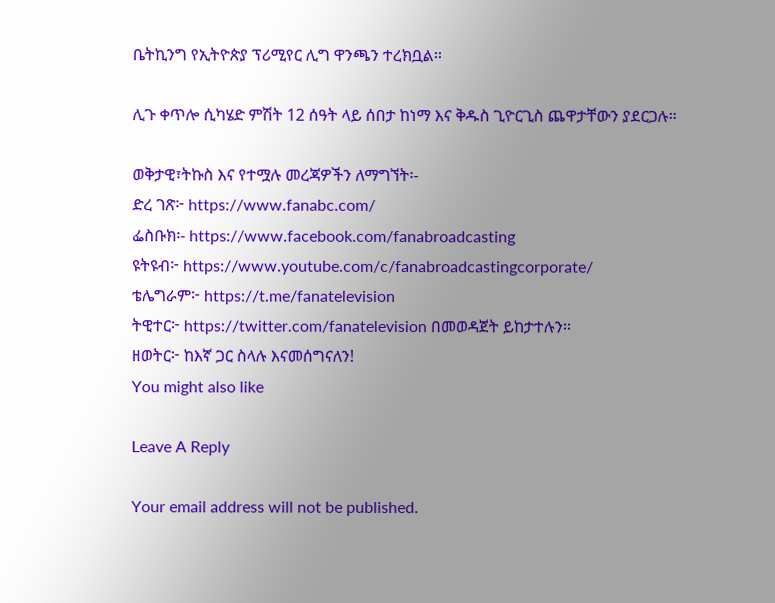ቤትኪንግ የኢትዮጵያ ፕሪሚየር ሊግ ዋንጫን ተረክቧል፡፡

ሊጉ ቀጥሎ ሲካሄድ ምሽት 12 ሰዓት ላይ ሰበታ ከነማ እና ቅዱስ ጊዮርጊስ ጨዋታቸውን ያደርጋሉ፡፡

ወቅታዊ፣ትኩስ እና የተሟሉ መረጃዎችን ለማግኘት፡-
ድረ ገጽ፦ https://www.fanabc.com/
ፌስቡክ፡- https://www.facebook.com/fanabroadcasting
ዩትዩብ፦ https://www.youtube.com/c/fanabroadcastingcorporate/
ቴሌግራም፦ https://t.me/fanatelevision
ትዊተር፦ https://twitter.com/fanatelevision በመወዳጀት ይከታተሉን፡፡
ዘወትር፦ ከእኛ ጋር ስላሉ እናመሰግናለን!
You might also like

Leave A Reply

Your email address will not be published.